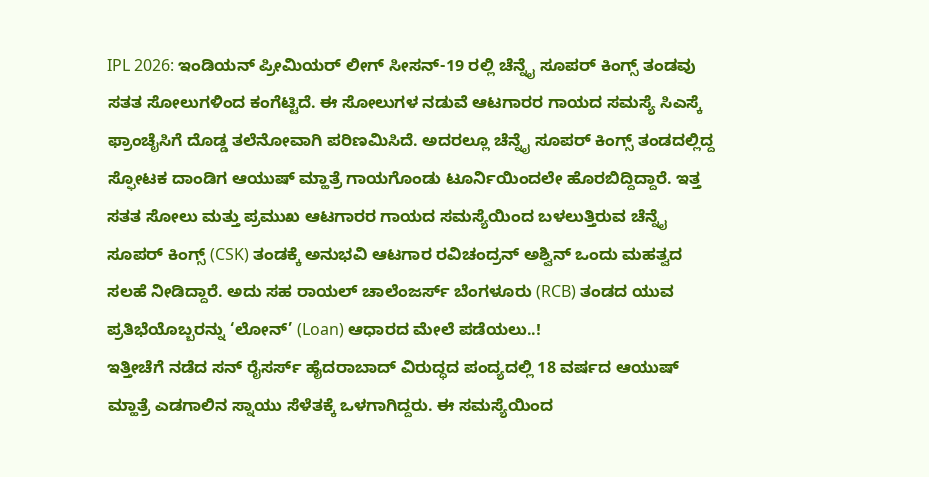IPL 2026: ಇಂಡಿಯನ್ ಪ್ರೀಮಿಯರ್ ಲೀಗ್ ಸೀಸನ್-19 ರಲ್ಲಿ ಚೆನ್ನೈ ಸೂಪರ್ ಕಿಂಗ್ಸ್ ತಂಡವು ಸತತ ಸೋಲುಗಳಿಂದ ಕಂಗೆಟ್ಟಿದೆ. ಈ ಸೋಲುಗಳ ನಡುವೆ ಆಟಗಾರರ ಗಾಯದ ಸಮಸ್ಯೆ ಸಿಎಸ್ಕೆ ಫ್ರಾಂಚೈಸಿಗೆ ದೊಡ್ಡ ತಲೆನೋವಾಗಿ ಪರಿಣಮಿಸಿದೆ. ಅದರಲ್ಲೂ ಚೆನ್ನೈ ಸೂಪರ್ ಕಿಂಗ್ಸ್ ತಂಡದಲ್ಲಿದ್ದ ಸ್ಫೋಟಕ ದಾಂಡಿಗ ಆಯುಷ್ ಮ್ಹಾತ್ರೆ ಗಾಯಗೊಂಡು ಟೂರ್ನಿಯಿಂದಲೇ ಹೊರಬಿದ್ದಿದ್ದಾರೆ. ಇತ್ತ ಸತತ ಸೋಲು ಮತ್ತು ಪ್ರಮುಖ ಆಟಗಾರರ ಗಾಯದ ಸಮಸ್ಯೆಯಿಂದ ಬಳಲುತ್ತಿರುವ ಚೆನ್ನೈ ಸೂಪರ್ ಕಿಂಗ್ಸ್ (CSK) ತಂಡಕ್ಕೆ ಅನುಭವಿ ಆಟಗಾರ ರವಿಚಂದ್ರನ್ ಅಶ್ವಿನ್ ಒಂದು ಮಹತ್ವದ ಸಲಹೆ ನೀಡಿದ್ದಾರೆ. ಅದು ಸಹ ರಾಯಲ್ ಚಾಲೆಂಜರ್ಸ್ ಬೆಂಗಳೂರು (RCB) ತಂಡದ ಯುವ ಪ್ರತಿಭೆಯೊಬ್ಬರನ್ನು ‘ಲೋನ್’ (Loan) ಆಧಾರದ ಮೇಲೆ ಪಡೆಯಲು..!
ಇತ್ತೀಚೆಗೆ ನಡೆದ ಸನ್ ರೈಸರ್ಸ್ ಹೈದರಾಬಾದ್ ವಿರುದ್ಧದ ಪಂದ್ಯದಲ್ಲಿ 18 ವರ್ಷದ ಆಯುಷ್ ಮ್ಹಾತ್ರೆ ಎಡಗಾಲಿನ ಸ್ನಾಯು ಸೆಳೆತಕ್ಕೆ ಒಳಗಾಗಿದ್ದರು. ಈ ಸಮಸ್ಯೆಯಿಂದ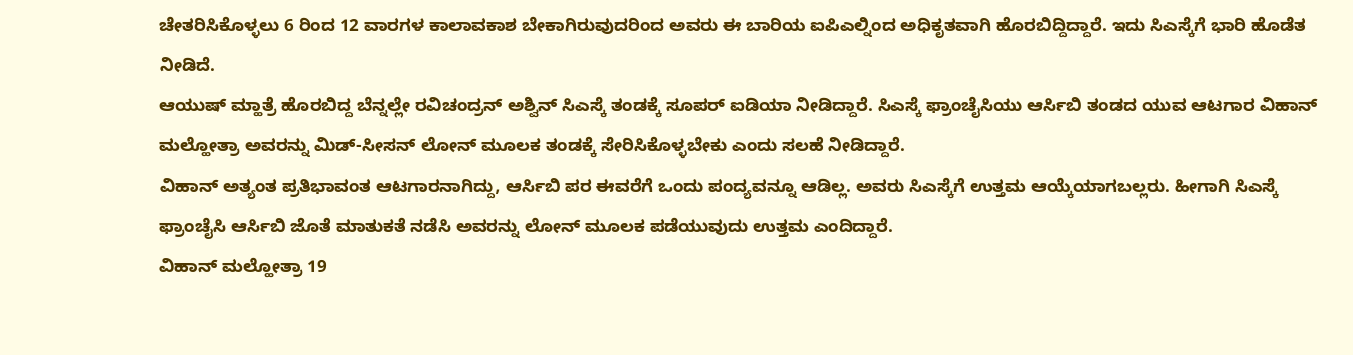ಚೇತರಿಸಿಕೊಳ್ಳಲು 6 ರಿಂದ 12 ವಾರಗಳ ಕಾಲಾವಕಾಶ ಬೇಕಾಗಿರುವುದರಿಂದ ಅವರು ಈ ಬಾರಿಯ ಐಪಿಎಲ್ನಿಂದ ಅಧಿಕೃತವಾಗಿ ಹೊರಬಿದ್ದಿದ್ದಾರೆ. ಇದು ಸಿಎಸ್ಕೆಗೆ ಭಾರಿ ಹೊಡೆತ ನೀಡಿದೆ.
ಆಯುಷ್ ಮ್ಹಾತ್ರೆ ಹೊರಬಿದ್ದ ಬೆನ್ನಲ್ಲೇ ರವಿಚಂದ್ರನ್ ಅಶ್ವಿನ್ ಸಿಎಸ್ಕೆ ತಂಡಕ್ಕೆ ಸೂಪರ್ ಐಡಿಯಾ ನೀಡಿದ್ದಾರೆ. ಸಿಎಸ್ಕೆ ಫ್ರಾಂಚೈಸಿಯು ಆರ್ಸಿಬಿ ತಂಡದ ಯುವ ಆಟಗಾರ ವಿಹಾನ್ ಮಲ್ಹೋತ್ರಾ ಅವರನ್ನು ಮಿಡ್-ಸೀಸನ್ ಲೋನ್ ಮೂಲಕ ತಂಡಕ್ಕೆ ಸೇರಿಸಿಕೊಳ್ಳಬೇಕು ಎಂದು ಸಲಹೆ ನೀಡಿದ್ದಾರೆ.
ವಿಹಾನ್ ಅತ್ಯಂತ ಪ್ರತಿಭಾವಂತ ಆಟಗಾರನಾಗಿದ್ದು, ಆರ್ಸಿಬಿ ಪರ ಈವರೆಗೆ ಒಂದು ಪಂದ್ಯವನ್ನೂ ಆಡಿಲ್ಲ. ಅವರು ಸಿಎಸ್ಕೆಗೆ ಉತ್ತಮ ಆಯ್ಕೆಯಾಗಬಲ್ಲರು. ಹೀಗಾಗಿ ಸಿಎಸ್ಕೆ ಫ್ರಾಂಚೈಸಿ ಆರ್ಸಿಬಿ ಜೊತೆ ಮಾತುಕತೆ ನಡೆಸಿ ಅವರನ್ನು ಲೋನ್ ಮೂಲಕ ಪಡೆಯುವುದು ಉತ್ತಮ ಎಂದಿದ್ದಾರೆ.
ವಿಹಾನ್ ಮಲ್ಹೋತ್ರಾ 19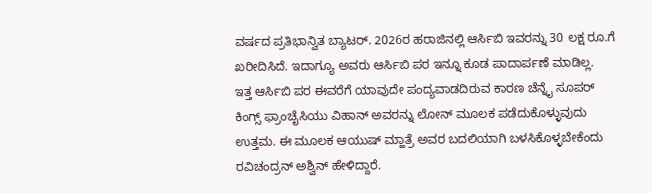ವರ್ಷದ ಪ್ರತಿಭಾನ್ವಿತ ಬ್ಯಾಟರ್. 2026ರ ಹರಾಜಿನಲ್ಲಿ ಆರ್ಸಿಬಿ ಇವರನ್ನು 30 ಲಕ್ಷ ರೂ.ಗೆ ಖರೀದಿಸಿದೆ. ಇದಾಗ್ಯೂ ಅವರು ಆರ್ಸಿಬಿ ಪರ ಇನ್ನೂ ಕೂಡ ಪಾದಾರ್ಪಣೆ ಮಾಡಿಲ್ಲ.
ಇತ್ತ ಆರ್ಸಿಬಿ ಪರ ಈವರೆಗೆ ಯಾವುದೇ ಪಂದ್ಯವಾಡದಿರುವ ಕಾರಣ ಚೆನ್ನೈ ಸೂಪರ್ ಕಿಂಗ್ಸ್ ಫ್ರಾಂಚೈಸಿಯು ವಿಹಾನ್ ಅವರನ್ನು ಲೋನ್ ಮೂಲಕ ಪಡೆದುಕೊಳ್ಳುವುದು ಉತ್ತಮ. ಈ ಮೂಲಕ ಆಯುಷ್ ಮ್ಹಾತ್ರೆ ಅವರ ಬದಲಿಯಾಗಿ ಬಳಸಿಕೊಳ್ಳಬೇಕೆಂದು ರವಿಚಂದ್ರನ್ ಅಶ್ವಿನ್ ಹೇಳಿದ್ದಾರೆ.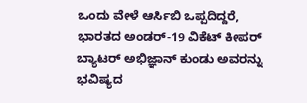ಒಂದು ವೇಳೆ ಆರ್ಸಿಬಿ ಒಪ್ಪದಿದ್ದರೆ, ಭಾರತದ ಅಂಡರ್-19 ವಿಕೆಟ್ ಕೀಪರ್ ಬ್ಯಾಟರ್ ಅಭಿಜ್ಞಾನ್ ಕುಂಡು ಅವರನ್ನು ಭವಿಷ್ಯದ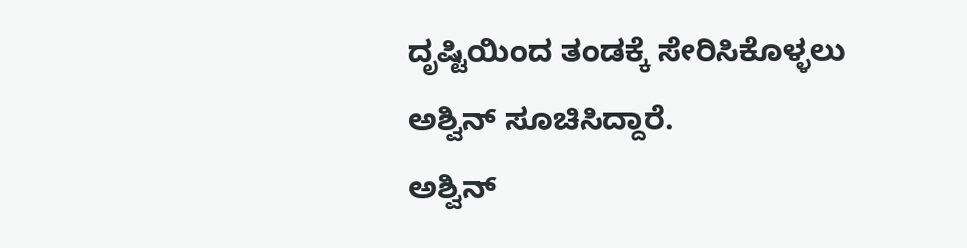ದೃಷ್ಟಿಯಿಂದ ತಂಡಕ್ಕೆ ಸೇರಿಸಿಕೊಳ್ಳಲು ಅಶ್ವಿನ್ ಸೂಚಿಸಿದ್ದಾರೆ.
ಅಶ್ವಿನ್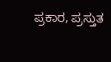ಪ್ರಕಾರ, ಪ್ರಸ್ತುತ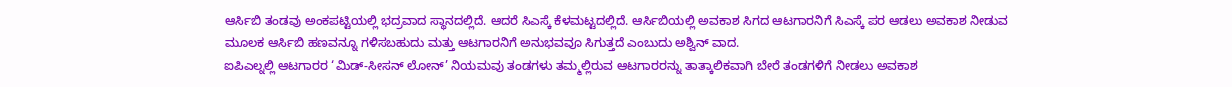ಆರ್ಸಿಬಿ ತಂಡವು ಅಂಕಪಟ್ಟಿಯಲ್ಲಿ ಭದ್ರವಾದ ಸ್ಥಾನದಲ್ಲಿದೆ. ಆದರೆ ಸಿಎಸ್ಕೆ ಕೆಳಮಟ್ಟದಲ್ಲಿದೆ. ಆರ್ಸಿಬಿಯಲ್ಲಿ ಅವಕಾಶ ಸಿಗದ ಆಟಗಾರನಿಗೆ ಸಿಎಸ್ಕೆ ಪರ ಆಡಲು ಅವಕಾಶ ನೀಡುವ ಮೂಲಕ ಆರ್ಸಿಬಿ ಹಣವನ್ನೂ ಗಳಿಸಬಹುದು ಮತ್ತು ಆಟಗಾರನಿಗೆ ಅನುಭವವೂ ಸಿಗುತ್ತದೆ ಎಂಬುದು ಅಶ್ವಿನ್ ವಾದ.
ಐಪಿಎಲ್ನಲ್ಲಿ ಆಟಗಾರರ ‘ಮಿಡ್-ಸೀಸನ್ ಲೋನ್’ ನಿಯಮವು ತಂಡಗಳು ತಮ್ಮಲ್ಲಿರುವ ಆಟಗಾರರನ್ನು ತಾತ್ಕಾಲಿಕವಾಗಿ ಬೇರೆ ತಂಡಗಳಿಗೆ ನೀಡಲು ಅವಕಾಶ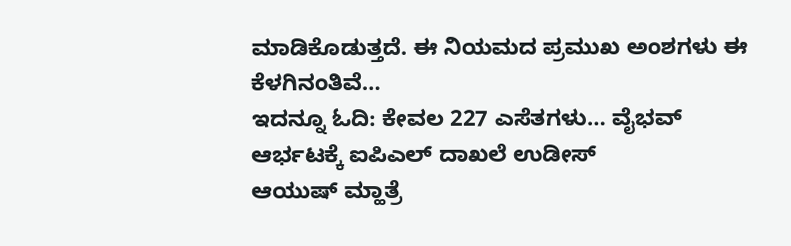ಮಾಡಿಕೊಡುತ್ತದೆ. ಈ ನಿಯಮದ ಪ್ರಮುಖ ಅಂಶಗಳು ಈ ಕೆಳಗಿನಂತಿವೆ…
ಇದನ್ನೂ ಓದಿ: ಕೇವಲ 227 ಎಸೆತಗಳು… ವೈಭವ್ ಆರ್ಭಟಕ್ಕೆ ಐಪಿಎಲ್ ದಾಖಲೆ ಉಡೀಸ್
ಆಯುಷ್ ಮ್ಹಾತ್ರೆ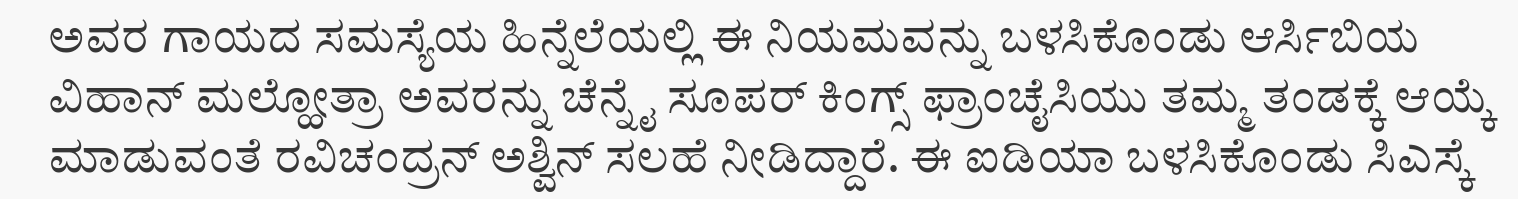ಅವರ ಗಾಯದ ಸಮಸ್ಯೆಯ ಹಿನ್ನೆಲೆಯಲ್ಲಿ ಈ ನಿಯಮವನ್ನು ಬಳಸಿಕೊಂಡು ಆರ್ಸಿಬಿಯ ವಿಹಾನ್ ಮಲ್ಹೋತ್ರಾ ಅವರನ್ನು ಚೆನ್ನೈ ಸೂಪರ್ ಕಿಂಗ್ಸ್ ಫ್ರಾಂಚೈಸಿಯು ತಮ್ಮ ತಂಡಕ್ಕೆ ಆಯ್ಕೆ ಮಾಡುವಂತೆ ರವಿಚಂದ್ರನ್ ಅಶ್ವಿನ್ ಸಲಹೆ ನೀಡಿದ್ದಾರೆ. ಈ ಐಡಿಯಾ ಬಳಸಿಕೊಂಡು ಸಿಎಸ್ಕೆ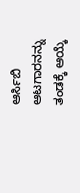ಆರ್ಸಿಬಿ ಆಟಗಾರನನ್ನು ತಂಡಕ್ಕೆ ಆಯ್ಕೆ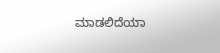ಮಾಡಲಿದೆಯಾ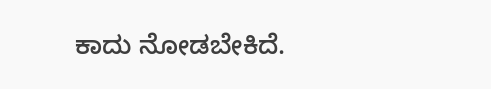ಕಾದು ನೋಡಬೇಕಿದೆ.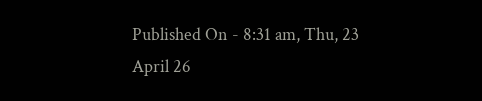Published On - 8:31 am, Thu, 23 April 26